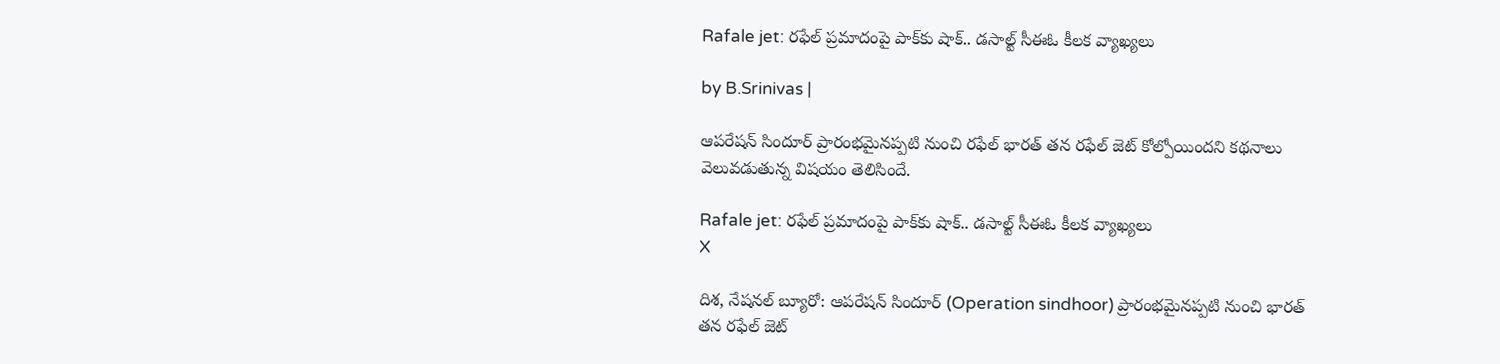Rafale jet: రఫేల్ ప్రమాదంపై పాక్‌కు షాక్‌.. డసాల్ట్ సీఈఓ కీలక వ్యాఖ్యలు

by B.Srinivas |

ఆపరేషన్ సిందూర్ ప్రారంభమైనప్పటి నుంచి రఫేల్ భారత్ తన రఫేల్ జెట్ కోల్పోయిందని కథనాలు వెలువడుతున్న విషయం తెలిసిందే.

Rafale jet: రఫేల్ ప్రమాదంపై పాక్‌కు షాక్‌.. డసాల్ట్ సీఈఓ కీలక వ్యాఖ్యలు
X

దిశ, నేషనల్ బ్యూరో: ఆపరేషన్ సిందూర్ (Operation sindhoor) ప్రారంభమైనప్పటి నుంచి భారత్ తన రఫేల్ జెట్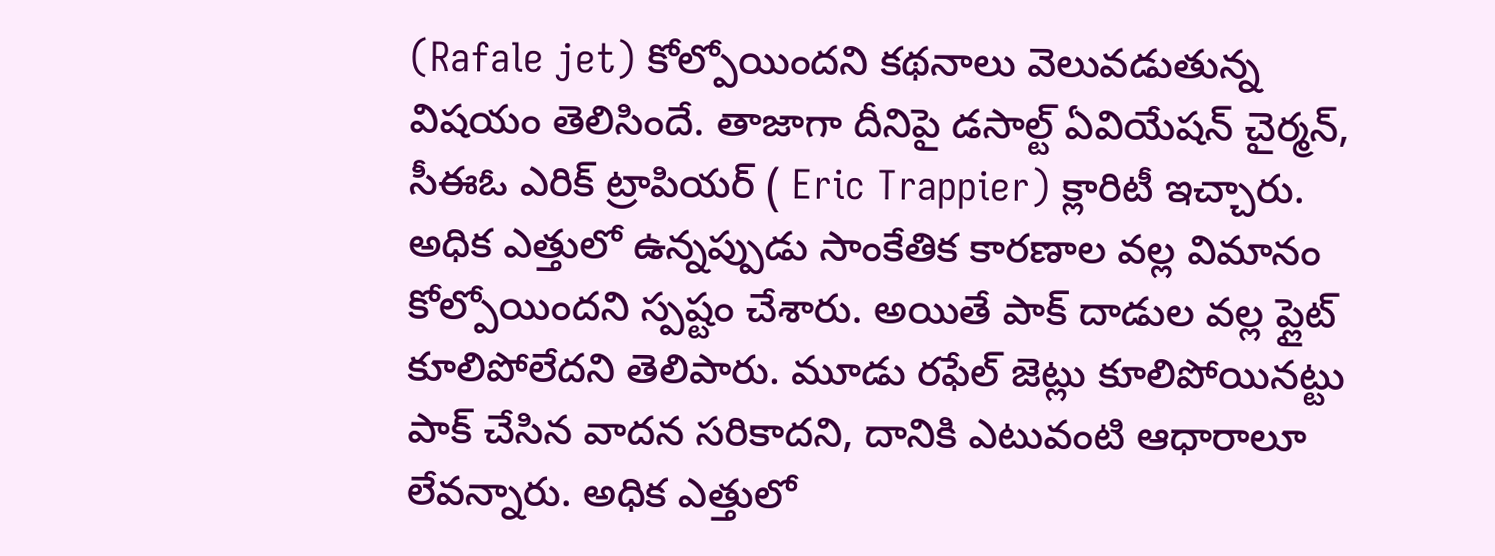(Rafale jet) కోల్పోయిందని కథనాలు వెలువడుతున్న విషయం తెలిసిందే. తాజాగా దీనిపై డసాల్ట్ ఏవియేషన్ చైర్మన్, సీఈఓ ఎరిక్ ట్రాపియర్ ( Eric Trappier) క్లారిటీ ఇచ్చారు. అధిక ఎత్తులో ఉన్నప్పుడు సాంకేతిక కారణాల వల్ల విమానం కోల్పోయిందని స్పష్టం చేశారు. అయితే పాక్ దాడుల వల్ల ప్లైట్ కూలిపోలేదని తెలిపారు. మూడు రఫేల్ జెట్లు కూలిపోయినట్టు పాక్ చేసిన వాదన సరికాదని, దానికి ఎటువంటి ఆధారాలూ లేవన్నారు. అధిక ఎత్తులో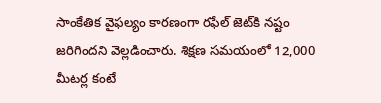సాంకేతిక వైఫల్యం కారణంగా రఫేల్ జెట్‌కి నష్టం జరిగిందని వెల్లడించారు. శిక్షణ సమయంలో 12,000 మీటర్ల కంటే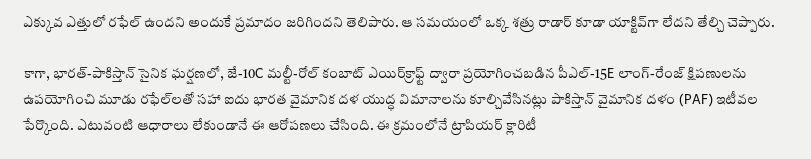ఎక్కువ ఎత్తులో రఫేల్ ఉందని అందుకే ప్రమాదం జరిగిందని తెలిపారు. ఆ సమయంలో ఒక్క శత్రు రాడార్ కూడా యాక్టివ్‌గా లేదని తేల్చి చెప్పారు.

కాగా, భారత్-పాకిస్తాన్ సైనిక ఘర్షణలో, జే-10C మల్టీ-రోల్ కంబాట్ ఎయిర్‌క్రాఫ్ట్ ద్వారా ప్రయోగించబడిన పీఎల్-15E లాంగ్-రేంజ్ క్షిపణులను ఉపయోగించి మూడు రఫేల్‌లతో సహా ఐదు భారత వైమానిక దళ యుద్ధ విమానాలను కూల్చివేసినట్లు పాకిస్తాన్ వైమానిక దళం (PAF) ఇటీవల పేర్కొంది. ఎటువంటి ఆధారాలు లేకుండానే ఈ ఆరోపణలు చేసింది. ఈ క్రమంలోనే ట్రాపియర్ క్లారిటీ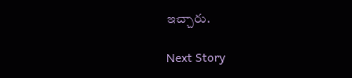ఇచ్చారు.

Next Story